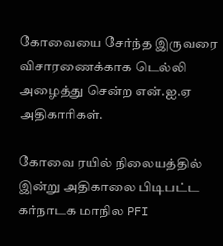கோவையை சேர்ந்த இருவரை விசாரணைக்காக டெல்லி அழைத்து சென்ற என்.ஐ.ஏ அதிகாரிகள்.

கோவை ரயில் நிலையத்தில் இன்று அதிகாலை பிடிபட்ட கர்நாடக மாநில PFI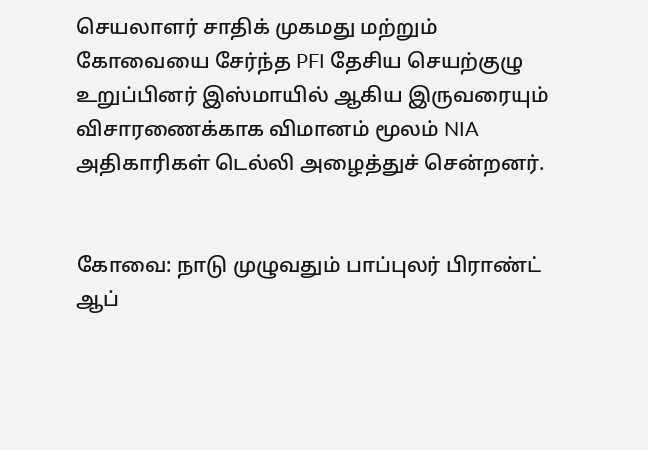செயலாளர் சாதிக் முகமது மற்றும் கோவையை சேர்ந்த PFI தேசிய செயற்குழு உறுப்பினர் இஸ்மாயில் ஆகிய இருவரையும் விசாரணைக்காக விமானம் மூலம் NIA அதிகாரிகள் டெல்லி அழைத்துச் சென்றனர்.


கோவை: நாடு முழுவதும் பாப்புலர் பிராண்ட் ஆப்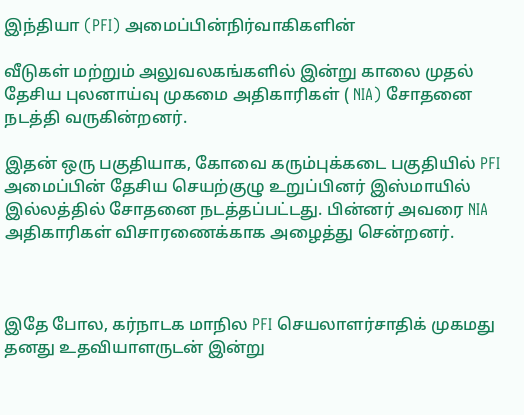இந்தியா (PFI) அமைப்பின்நிர்வாகிகளின்

வீடுகள் மற்றும் அலுவலகங்களில் இன்று காலை முதல் தேசிய புலனாய்வு முகமை அதிகாரிகள் ( NIA) சோதனை நடத்தி வருகின்றனர்.

இதன் ஒரு பகுதியாக, கோவை கரும்புக்கடை பகுதியில் PFI அமைப்பின் தேசிய செயற்குழு உறுப்பினர் இஸ்மாயில் இல்லத்தில் சோதனை நடத்தப்பட்டது. பின்னர் அவரை NIA அதிகாரிகள் விசாரணைக்காக அழைத்து சென்றனர்.



இதே போல, கர்நாடக மாநில PFI செயலாளர்சாதிக் முகமது தனது உதவியாளருடன் இன்று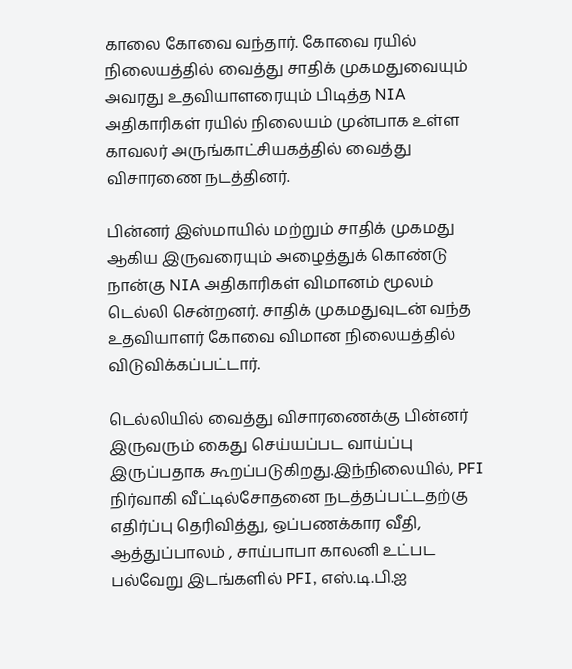காலை கோவை வந்தார். கோவை ரயில் நிலையத்தில் வைத்து சாதிக் முகமதுவையும் அவரது உதவியாளரையும் பிடித்த NIA அதிகாரிகள் ரயில் நிலையம் முன்பாக உள்ள காவலர் அருங்காட்சியகத்தில் வைத்து விசாரணை நடத்தினர்.

பின்னர் இஸ்மாயில் மற்றும் சாதிக் முகமது ஆகிய இருவரையும் அழைத்துக் கொண்டு நான்கு NIA அதிகாரிகள் விமானம் மூலம் டெல்லி சென்றனர். சாதிக் முகமதுவுடன் வந்த உதவியாளர் கோவை விமான நிலையத்தில் விடுவிக்கப்பட்டார்.

டெல்லியில் வைத்து விசாரணைக்கு பின்னர் இருவரும் கைது செய்யப்பட வாய்ப்பு இருப்பதாக கூறப்படுகிறது.இந்நிலையில், PFI நிர்வாகி வீட்டில்சோதனை நடத்தப்பட்டதற்கு எதிர்ப்பு தெரிவித்து, ஒப்பணக்கார வீதி, ஆத்துப்பாலம் , சாய்பாபா காலனி உட்பட பல்வேறு இடங்களில் PFI, எஸ்.டி.பி.ஐ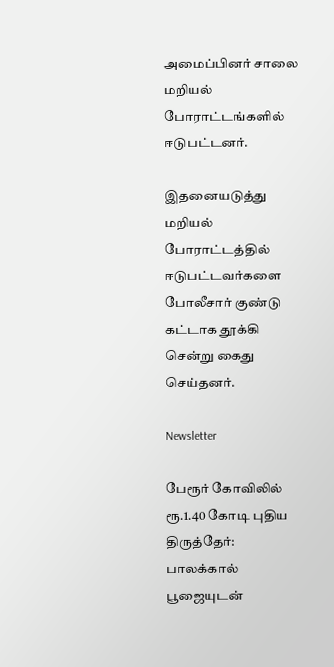அமைப்பினர் சாலை மறியல் போராட்டங்களில் ஈடுபட்டனர்.

இதனையடுத்து மறியல் போராட்டத்தில் ஈடுபட்டவர்களை போலீசார் குண்டு கட்டாக தூக்கி சென்று கைது செய்தனர்.

Newsletter

பேரூர் கோவிலில் ரூ.1.40 கோடி புதிய திருத்தேர்: பாலக்கால் பூஜையுடன்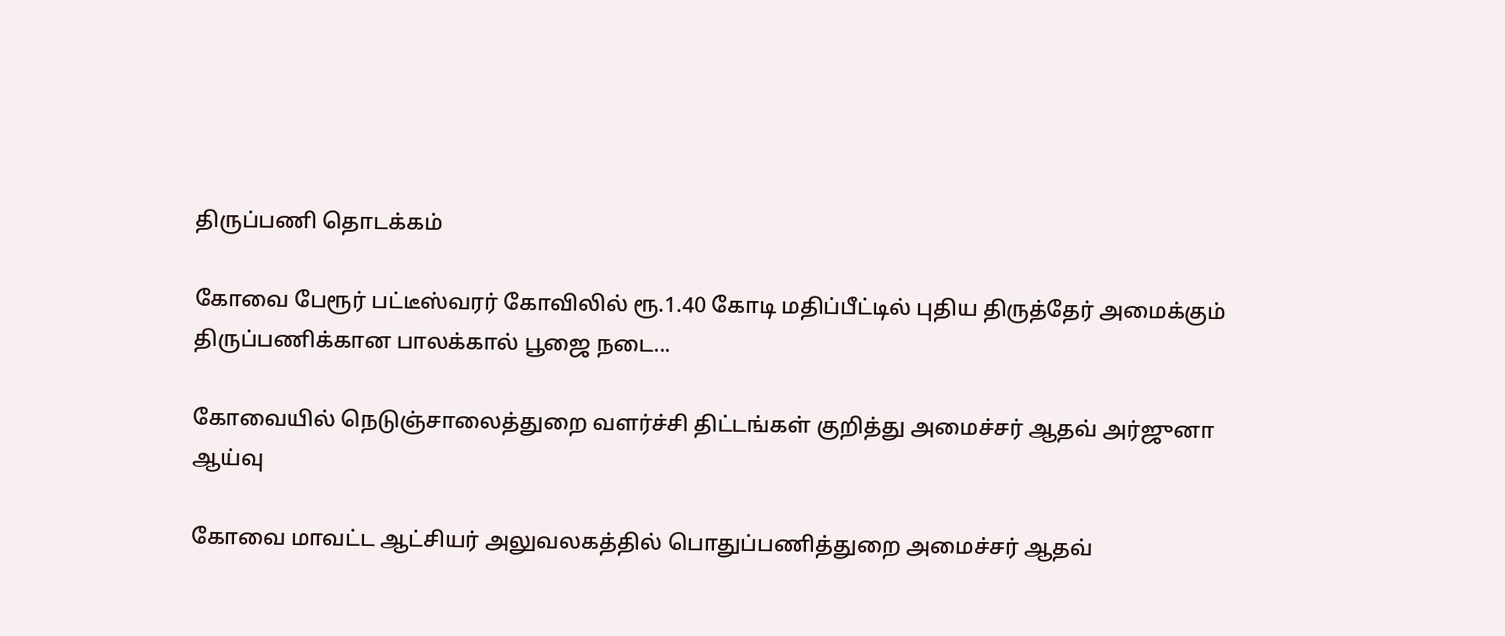திருப்பணி தொடக்கம்

கோவை பேரூர் பட்டீஸ்வரர் கோவிலில் ரூ.1.40 கோடி மதிப்பீட்டில் புதிய திருத்தேர் அமைக்கும் திருப்பணிக்கான பாலக்கால் பூஜை நடை...

கோவையில் நெடுஞ்சாலைத்துறை வளர்ச்சி திட்டங்கள் குறித்து அமைச்சர் ஆதவ் அர்ஜுனா ஆய்வு

கோவை மாவட்ட ஆட்சியர் அலுவலகத்தில் பொதுப்பணித்துறை அமைச்சர் ஆதவ்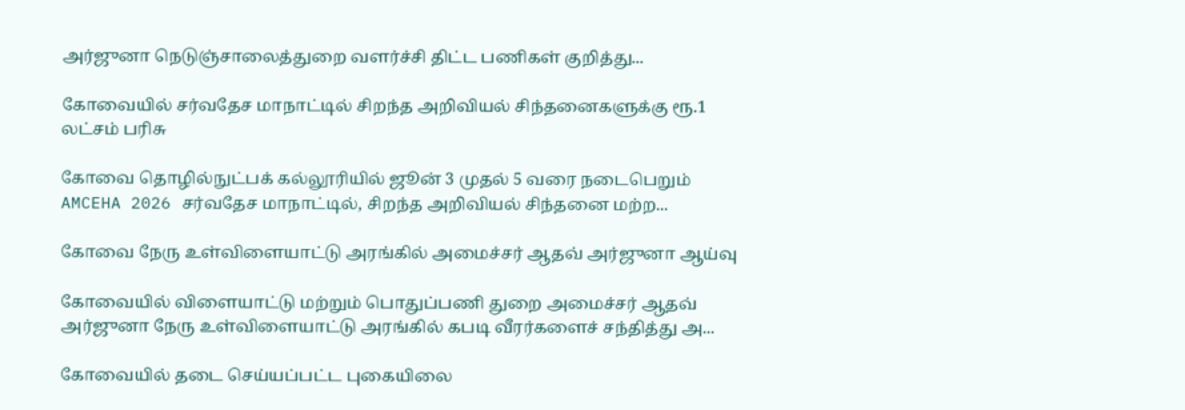அர்ஜுனா நெடுஞ்சாலைத்துறை வளர்ச்சி திட்ட பணிகள் குறித்து...

கோவையில் சர்வதேச மாநாட்டில் சிறந்த அறிவியல் சிந்தனைகளுக்கு ரூ.1 லட்சம் பரிசு

கோவை தொழில்நுட்பக் கல்லூரியில் ஜூன் 3 முதல் 5 வரை நடைபெறும் AMCEHA 2026 சர்வதேச மாநாட்டில், சிறந்த அறிவியல் சிந்தனை மற்ற...

கோவை நேரு உள்விளையாட்டு அரங்கில் அமைச்சர் ஆதவ் அர்ஜுனா ஆய்வு

கோவையில் விளையாட்டு மற்றும் பொதுப்பணி துறை அமைச்சர் ஆதவ் அர்ஜுனா நேரு உள்விளையாட்டு அரங்கில் கபடி வீரர்களைச் சந்தித்து அ...

கோவையில் தடை செய்யப்பட்ட புகையிலை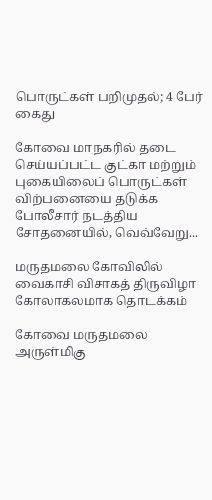பொருட்கள் பறிமுதல்; 4 பேர் கைது

கோவை மாநகரில் தடை செய்யப்பட்ட குட்கா மற்றும் புகையிலைப் பொருட்கள் விற்பனையை தடுக்க போலீசார் நடத்திய சோதனையில், வெவ்வேறு...

மருதமலை கோவிலில் வைகாசி விசாகத் திருவிழா கோலாகலமாக தொடக்கம்

கோவை மருதமலை அருள்மிகு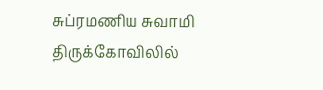சுப்ரமணிய சுவாமி திருக்கோவிலில்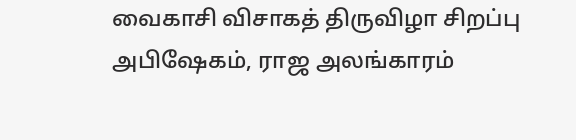வைகாசி விசாகத் திருவிழா சிறப்பு அபிஷேகம், ராஜ அலங்காரம்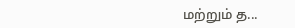மற்றும் த...